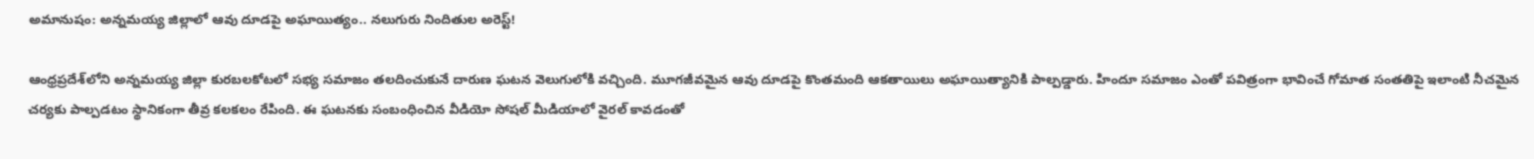అమానుషం: అన్నమయ్య జిల్లాలో ఆవు దూడపై అఘాయిత్యం.. నలుగురు నిందితుల అరెస్ట్!

ఆంధ్రప్రదేశ్‌లోని అన్నమయ్య జిల్లా కురబలకోటలో సభ్య సమాజం తలదించుకునే దారుణ ఘటన వెలుగులోకి వచ్చింది. మూగజీవమైన ఆవు దూడపై కొంతమంది ఆకతాయిలు అఘాయిత్యానికి పాల్పడ్డారు. హిందూ సమాజం ఎంతో పవిత్రంగా భావించే గోమాత సంతతిపై ఇలాంటి నీచమైన చర్యకు పాల్పడటం స్థానికంగా తీవ్ర కలకలం రేపింది. ఈ ఘటనకు సంబంధించిన వీడియో సోషల్ మీడియాలో వైరల్ కావడంతో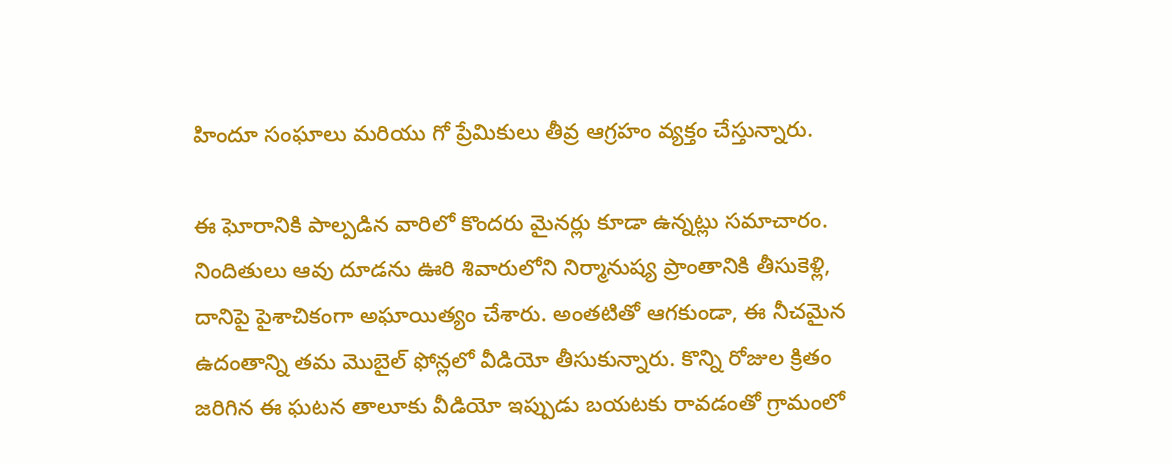హిందూ సంఘాలు మరియు గో ప్రేమికులు తీవ్ర ఆగ్రహం వ్యక్తం చేస్తున్నారు.

ఈ ఘోరానికి పాల్పడిన వారిలో కొందరు మైనర్లు కూడా ఉన్నట్లు సమాచారం. నిందితులు ఆవు దూడను ఊరి శివారులోని నిర్మానుష్య ప్రాంతానికి తీసుకెళ్లి, దానిపై పైశాచికంగా అఘాయిత్యం చేశారు. అంతటితో ఆగకుండా, ఈ నీచమైన ఉదంతాన్ని తమ మొబైల్ ఫోన్లలో వీడియో తీసుకున్నారు. కొన్ని రోజుల క్రితం జరిగిన ఈ ఘటన తాలూకు వీడియో ఇప్పుడు బయటకు రావడంతో గ్రామంలో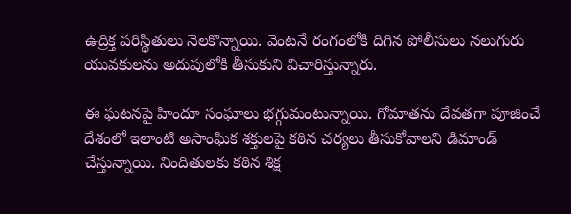ఉద్రిక్త పరిస్థితులు నెలకొన్నాయి. వెంటనే రంగంలోకి దిగిన పోలీసులు నలుగురు యువకులను అదుపులోకి తీసుకుని విచారిస్తున్నారు.

ఈ ఘటనపై హిందూ సంఘాలు భగ్గుమంటున్నాయి. గోమాతను దేవతగా పూజించే దేశంలో ఇలాంటి అసాంఘిక శక్తులపై కఠిన చర్యలు తీసుకోవాలని డిమాండ్ చేస్తున్నాయి. నిందితులకు కఠిన శిక్ష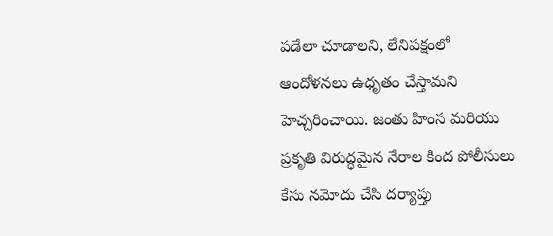పడేలా చూడాలని, లేనిపక్షంలో ఆందోళనలు ఉధృతం చేస్తామని హెచ్చరించాయి. జంతు హింస మరియు ప్రకృతి విరుద్ధమైన నేరాల కింద పోలీసులు కేసు నమోదు చేసి దర్యాప్తు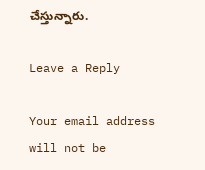చేస్తున్నారు.

Leave a Reply

Your email address will not be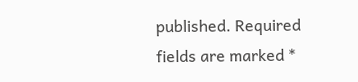published. Required fields are marked *